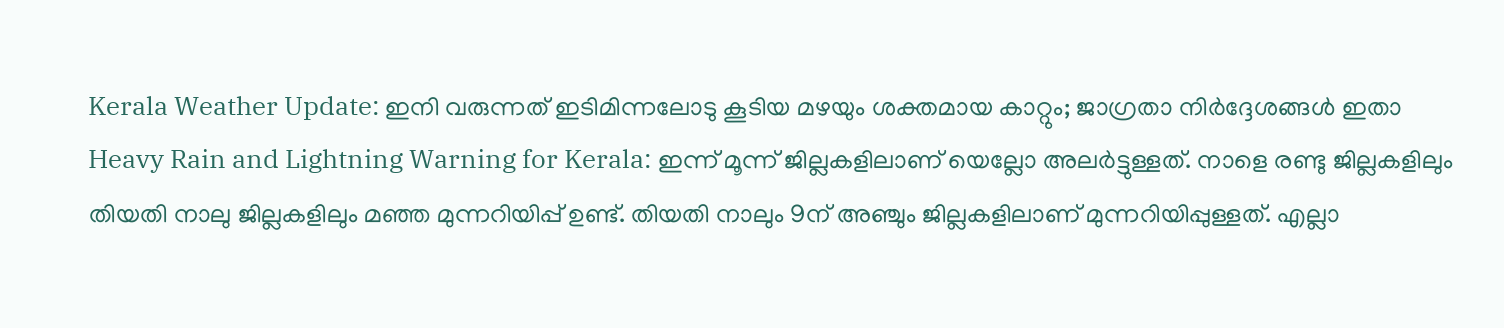Kerala Weather Update: ഇനി വരുന്നത് ഇടിമിന്നലോടു കൂടിയ മഴയും ശക്തമായ കാറ്റും; ജാഗ്രതാ നിർദ്ദേശങ്ങൾ ഇതാ
Heavy Rain and Lightning Warning for Kerala: ഇന്ന് മൂന്ന് ജില്ലകളിലാണ് യെല്ലോ അലർട്ടുള്ളത്. നാളെ രണ്ടു ജില്ലകളിലും തിയതി നാലു ജില്ലകളിലും മഞ്ഞ മുന്നറിയിപ്പ് ഉണ്ട്. തിയതി നാലും 9ന് അഞ്ചും ജില്ലകളിലാണ് മുന്നറിയിപ്പുള്ളത്. എല്ലാ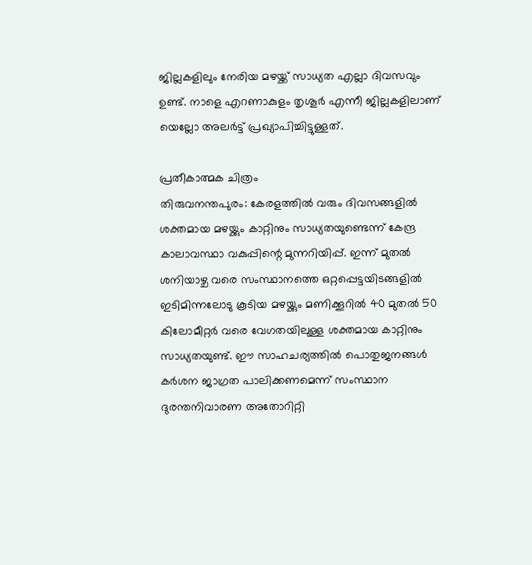ജില്ലകളിലും നേരിയ മഴയ്ക്ക് സാധ്യത എല്ലാ ദിവസവും ഉണ്ട്. നാളെ എറണാകുളം തൃശൂർ എന്നീ ജില്ലകളിലാണ് യെല്ലോ അലർട്ട് പ്രഖ്യാപിച്ചിട്ടുള്ളത്.

പ്രതീകാത്മക ചിത്രം
തിരുവനന്തപുരം: കേരളത്തിൽ വരും ദിവസങ്ങളിൽ ശക്തമായ മഴയ്ക്കും കാറ്റിനും സാധ്യതയുണ്ടെന്ന് കേന്ദ്ര കാലാവസ്ഥാ വകുപ്പിന്റെ മുന്നറിയിപ്പ്. ഇന്ന് മുതൽ ശനിയാഴ്ച വരെ സംസ്ഥാനത്തെ ഒറ്റപ്പെട്ടയിടങ്ങളിൽ ഇടിമിന്നലോടു കൂടിയ മഴയ്ക്കും മണിക്കൂറിൽ 40 മുതൽ 50 കിലോമീറ്റർ വരെ വേഗതയിലുള്ള ശക്തമായ കാറ്റിനും സാധ്യതയുണ്ട്. ഈ സാഹചര്യത്തിൽ പൊതുജനങ്ങൾ കർശന ജാഗ്രത പാലിക്കണമെന്ന് സംസ്ഥാന ദുരന്തനിവാരണ അതോറിറ്റി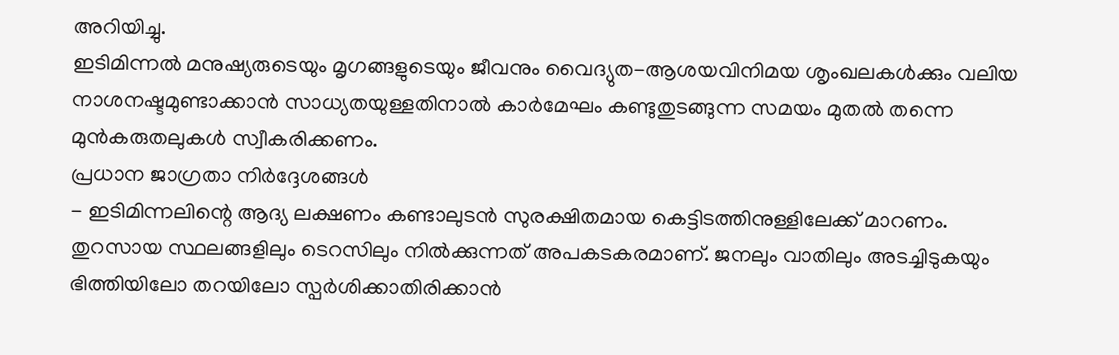അറിയിച്ചു.
ഇടിമിന്നൽ മനുഷ്യരുടെയും മൃഗങ്ങളുടെയും ജീവനും വൈദ്യുത-ആശയവിനിമയ ശൃംഖലകൾക്കും വലിയ നാശനഷ്ടമുണ്ടാക്കാൻ സാധ്യതയുള്ളതിനാൽ കാർമേഘം കണ്ടുതുടങ്ങുന്ന സമയം മുതൽ തന്നെ മുൻകരുതലുകൾ സ്വീകരിക്കണം.
പ്രധാന ജാഗ്രതാ നിർദ്ദേശങ്ങൾ
- ഇടിമിന്നലിന്റെ ആദ്യ ലക്ഷണം കണ്ടാലുടൻ സുരക്ഷിതമായ കെട്ടിടത്തിനുള്ളിലേക്ക് മാറണം. തുറസായ സ്ഥലങ്ങളിലും ടെറസിലും നിൽക്കുന്നത് അപകടകരമാണ്. ജനലും വാതിലും അടച്ചിടുകയും ഭിത്തിയിലോ തറയിലോ സ്പർശിക്കാതിരിക്കാൻ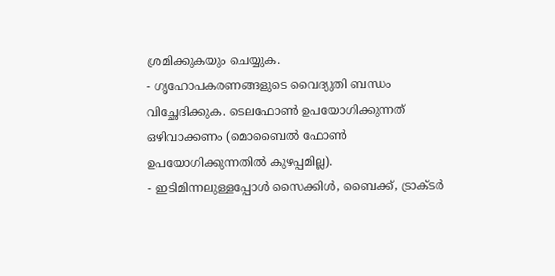ശ്രമിക്കുകയും ചെയ്യുക.
- ഗൃഹോപകരണങ്ങളുടെ വൈദ്യുതി ബന്ധം വിച്ഛേദിക്കുക. ടെലഫോൺ ഉപയോഗിക്കുന്നത് ഒഴിവാക്കണം (മൊബൈൽ ഫോൺ ഉപയോഗിക്കുന്നതിൽ കുഴപ്പമില്ല).
- ഇടിമിന്നലുള്ളപ്പോൾ സൈക്കിൾ, ബൈക്ക്, ട്രാക്ടർ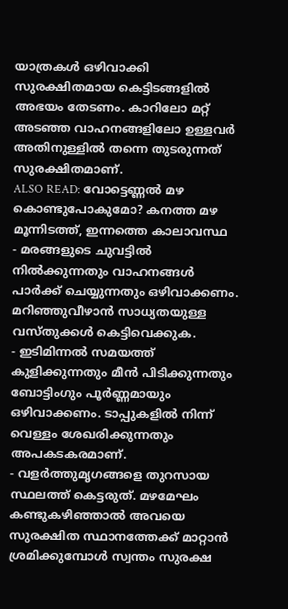യാത്രകൾ ഒഴിവാക്കി സുരക്ഷിതമായ കെട്ടിടങ്ങളിൽ അഭയം തേടണം. കാറിലോ മറ്റ് അടഞ്ഞ വാഹനങ്ങളിലോ ഉള്ളവർ അതിനുള്ളിൽ തന്നെ തുടരുന്നത് സുരക്ഷിതമാണ്.
ALSO READ: വോട്ടെണ്ണൽ മഴ കൊണ്ടുപോകുമോ? കനത്ത മഴ മൂന്നിടത്ത്, ഇന്നത്തെ കാലാവസ്ഥ
- മരങ്ങളുടെ ചുവട്ടിൽ നിൽക്കുന്നതും വാഹനങ്ങൾ പാർക്ക് ചെയ്യുന്നതും ഒഴിവാക്കണം. മറിഞ്ഞുവീഴാൻ സാധ്യതയുള്ള വസ്തുക്കൾ കെട്ടിവെക്കുക.
- ഇടിമിന്നൽ സമയത്ത് കുളിക്കുന്നതും മീൻ പിടിക്കുന്നതും ബോട്ടിംഗും പൂർണ്ണമായും ഒഴിവാക്കണം. ടാപ്പുകളിൽ നിന്ന് വെള്ളം ശേഖരിക്കുന്നതും അപകടകരമാണ്.
- വളർത്തുമൃഗങ്ങളെ തുറസായ സ്ഥലത്ത് കെട്ടരുത്. മഴമേഘം കണ്ടുകഴിഞ്ഞാൽ അവയെ സുരക്ഷിത സ്ഥാനത്തേക്ക് മാറ്റാൻ ശ്രമിക്കുമ്പോൾ സ്വന്തം സുരക്ഷ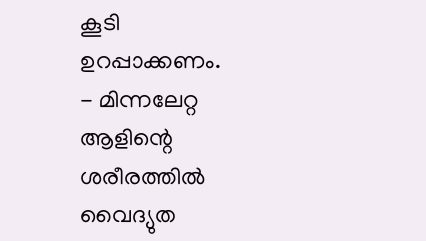കൂടി ഉറപ്പാക്കണം.
- മിന്നലേറ്റ ആളിന്റെ ശരീരത്തിൽ വൈദ്യുത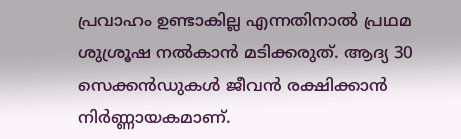പ്രവാഹം ഉണ്ടാകില്ല എന്നതിനാൽ പ്രഥമ ശുശ്രൂഷ നൽകാൻ മടിക്കരുത്. ആദ്യ 30 സെക്കൻഡുകൾ ജീവൻ രക്ഷിക്കാൻ നിർണ്ണായകമാണ്.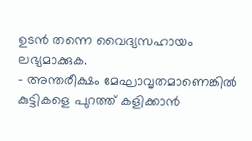ഉടൻ തന്നെ വൈദ്യസഹായം ലഭ്യമാക്കുക.
- അന്തരീക്ഷം മേഘാവൃതമാണെങ്കിൽ കുട്ടികളെ പുറത്ത് കളിക്കാൻ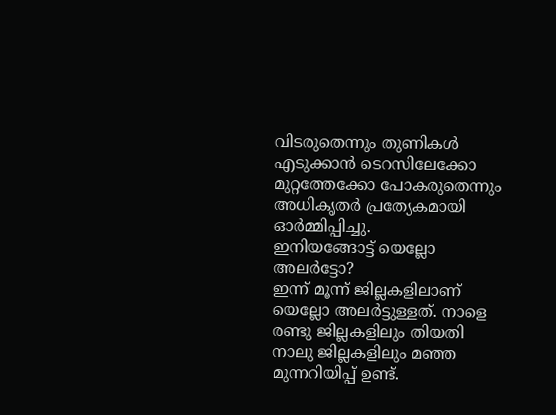വിടരുതെന്നും തുണികൾ എടുക്കാൻ ടെറസിലേക്കോ മുറ്റത്തേക്കോ പോകരുതെന്നും അധികൃതർ പ്രത്യേകമായി ഓർമ്മിപ്പിച്ചു.
ഇനിയങ്ങോട്ട് യെല്ലോ അലർട്ടോ?
ഇന്ന് മൂന്ന് ജില്ലകളിലാണ് യെല്ലോ അലർട്ടുള്ളത്. നാളെ രണ്ടു ജില്ലകളിലും തിയതി നാലു ജില്ലകളിലും മഞ്ഞ മുന്നറിയിപ്പ് ഉണ്ട്.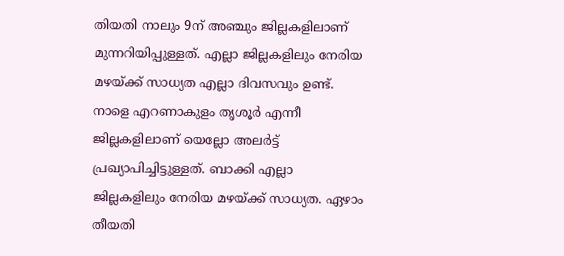തിയതി നാലും 9ന് അഞ്ചും ജില്ലകളിലാണ് മുന്നറിയിപ്പുള്ളത്. എല്ലാ ജില്ലകളിലും നേരിയ മഴയ്ക്ക് സാധ്യത എല്ലാ ദിവസവും ഉണ്ട്. നാളെ എറണാകുളം തൃശൂർ എന്നീ ജില്ലകളിലാണ് യെല്ലോ അലർട്ട് പ്രഖ്യാപിച്ചിട്ടുള്ളത്. ബാക്കി എല്ലാ ജില്ലകളിലും നേരിയ മഴയ്ക്ക് സാധ്യത. ഏഴാം തീയതി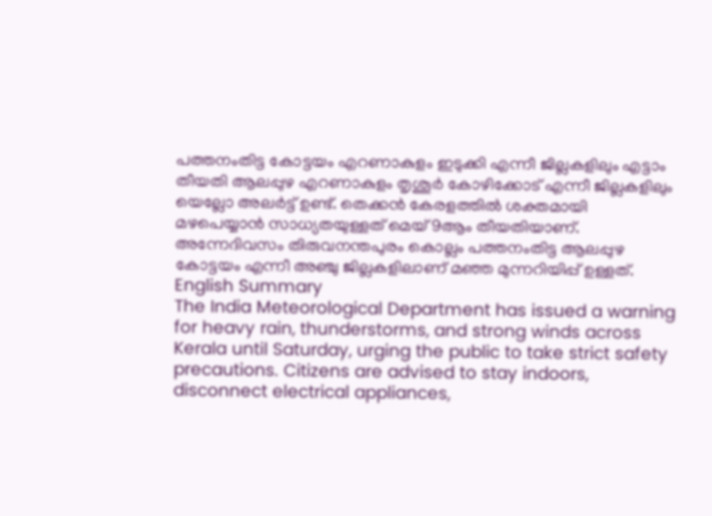പത്തനംതിട്ട കോട്ടയം എറണാകുളം ഇടുക്കി എന്നീ ജില്ലകളിലും എട്ടാം തീയതി ആലപ്പുഴ എറണാകുളം തൃശൂർ കോഴിക്കോട് എന്നീ ജില്ലകളിലും യെല്ലോ അലർട്ട് ഉണ്ട്. തെക്കൻ കേരളത്തിൽ ശക്തമായി മഴപെയ്യാൻ സാധ്യതയുള്ളത് മെയ് 9ആം തീയതിയാണ്. അന്നേദിവസം തിരുവനന്തപുരം കൊല്ലം പത്തനംതിട്ട ആലപ്പുഴ കോട്ടയം എന്നീ അഞ്ചു ജില്ലകളിലാണ് മഞ്ഞ മുന്നറിയിപ്പ് ഉള്ളത്.
English Summary
The India Meteorological Department has issued a warning for heavy rain, thunderstorms, and strong winds across Kerala until Saturday, urging the public to take strict safety precautions. Citizens are advised to stay indoors, disconnect electrical appliances,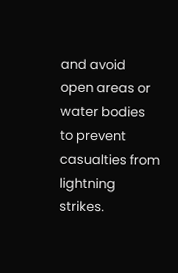and avoid open areas or water bodies to prevent casualties from lightning strikes.